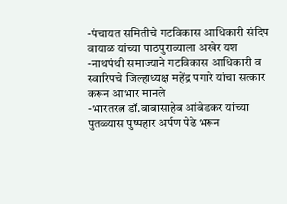-पंचायत समितीचे गटविकास आधिकारी संदिप वायाळ यांच्या पाठपुराव्याला अखेर यश
-नाथपंथी समाज्याने गटविकास आधिकारी व स्वारिपचे जिल्हाध्यक्ष महेंद्र पगारे यांचा सत्कार करून आभार मानले
-भारतरत्न डॉ.बाबासाहेब आंबेडकर यांच्या पुतळ्यास पुष्पहार अर्पण पेढे भरून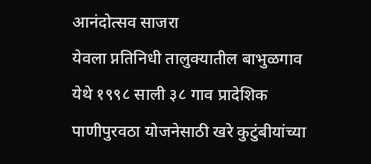आनंदोत्सव साजरा
येवला प्नतिनिधी तालुक्यातील बाभुळगाव येथे १९९८ साली ३८ गाव प्रादेशिक पाणीपुरवठा योजनेसाठी खरे कुटुंबीयांच्या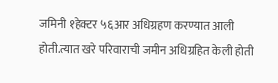जमिनी १हेक्टर ५६आर अधिग्रहण करण्यात आली होती.त्यात खरे परिवाराची जमीन अधिग्रहित केली होती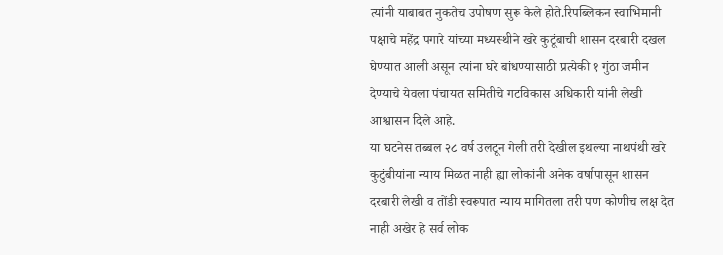त्यांनी याबाबत नुकतेच उपोषण सुरू केले होते.रिपब्लिकन स्वाभिमानी पक्षाचे महेंद्र पगारे यांच्या मध्यस्थीने खरे कुटूंबाची शासन दरबारी दखल घेण्यात आली असून त्यांना घरे बांधण्यासाठी प्रत्येकी १ गुंठा जमीन देण्याचे येवला पंचायत समितीचे गटविकास अधिकारी यांनी लेखी आश्वासन दिले आहे.
या घटनेस तब्बल २८ वर्ष उलटून गेली तरी देखील इथल्या नाथपंथी खरे कुटुंबीयांना न्याय मिळत नाही ह्या लोकांनी अनेक वर्षापासून शासन दरबारी लेखी व तोंडी स्वरूपात न्याय मागितला तरी पण कोणीच लक्ष देत नाही अखेर हे सर्व लोक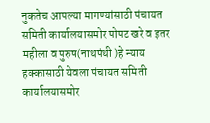नुकतेच आपल्या मागण्यांसाठी पंचायत समिती कार्यालयासमोर पोपट खरे व इतर महीला व पुरुष(नाथपंथी )हे न्याय हक्कासाठी येवला पंचायत समिती कार्यालयासमोर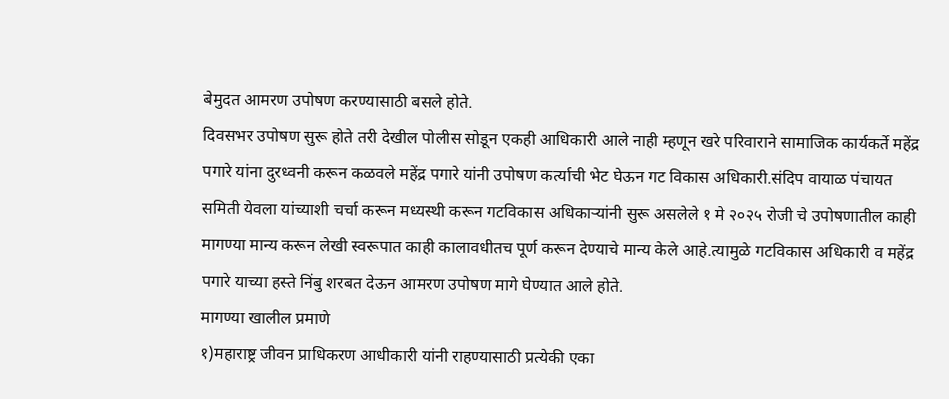बेमुदत आमरण उपोषण करण्यासाठी बसले होते.
दिवसभर उपोषण सुरू होते तरी देखील पोलीस सोडून एकही आधिकारी आले नाही म्हणून खरे परिवाराने सामाजिक कार्यकर्ते महेंद्र पगारे यांना दुरध्वनी करून कळवले महेंद्र पगारे यांनी उपोषण कर्त्याची भेट घेऊन गट विकास अधिकारी.संदिप वायाळ पंचायत समिती येवला यांच्याशी चर्चा करून मध्यस्थी करून गटविकास अधिकाऱ्यांनी सुरू असलेले १ मे २०२५ रोजी चे उपोषणातील काही मागण्या मान्य करून लेखी स्वरूपात काही कालावधीतच पूर्ण करून देण्याचे मान्य केले आहे.त्यामुळे गटविकास अधिकारी व महेंद्र पगारे याच्या हस्ते निंबु शरबत देऊन आमरण उपोषण मागे घेण्यात आले होते.
मागण्या खालील प्रमाणे
१)महाराष्ट्र जीवन प्राधिकरण आधीकारी यांनी राहण्यासाठी प्रत्येकी एका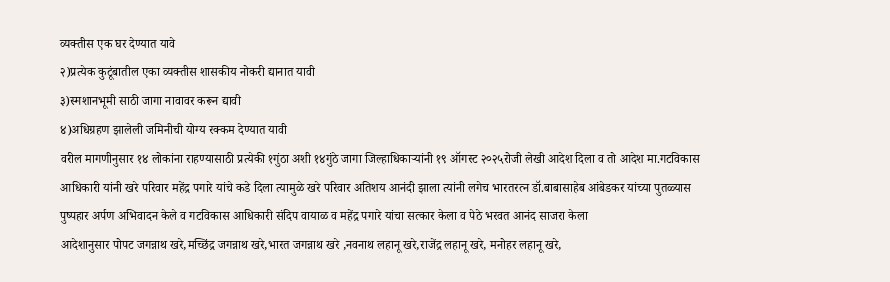व्यक्तीस एक घर देण्यात यावे
२)प्रत्येक कुटूंबातील एका व्यक्तीस शासकीय नोकरी द्यानात यावी
३)स्मशानभूमी साठी जागा नावावर करून द्यावी
४)अधिग्रहण झालेली जमिनीची योग्य रक्कम देण्यात यावी
वरील मागणीनुसार १४ लोकांना राहण्यासाठी प्रत्येकी १गुंठा अशी १४गुंठे जागा जिल्हाधिकाऱ्यांनी १९ ऑगस्ट २०२५रोजी लेखी आदेश दिला व तो आदेश मा.गटविकास आधिकारी यांनी खरे परिवार महेंद्र पगारे यांचे कडे दिला त्यामुळे खरे परिवार अतिशय आनंदी झाला त्यांनी लगेच भारतरत्न डॉ.बाबासाहेब आंबेडकर यांच्या पुतळ्यास पुष्पहार अर्पण अभिवादन केले व गटविकास आधिकारी संदिप वायाळ व महेंद्र पगारे यांचा सत्कार केला व पेठे भरवत आनंद साजरा केला
आदेशानुसार पोपट जगन्नाथ खरे,मच्छिंद्र जगन्नाथ खरे,भारत जगन्नाथ खरे ,नवनाथ लहानू खरे,राजेंद्र लहानू खरे, मनोहर लहानू खरे,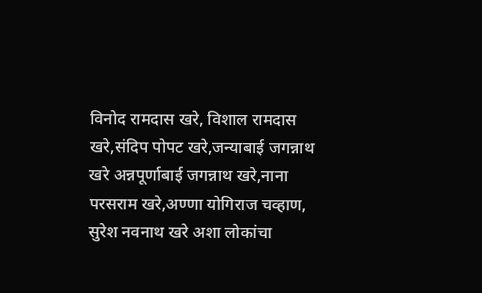विनोद रामदास खरे, विशाल रामदास खरे,संदिप पोपट खरे,जन्याबाई जगन्नाथ खरे अन्नपूर्णाबाई जगन्नाथ खरे,नाना परसराम खरे,अण्णा योगिराज चव्हाण, सुरेश नवनाथ खरे अशा लोकांचा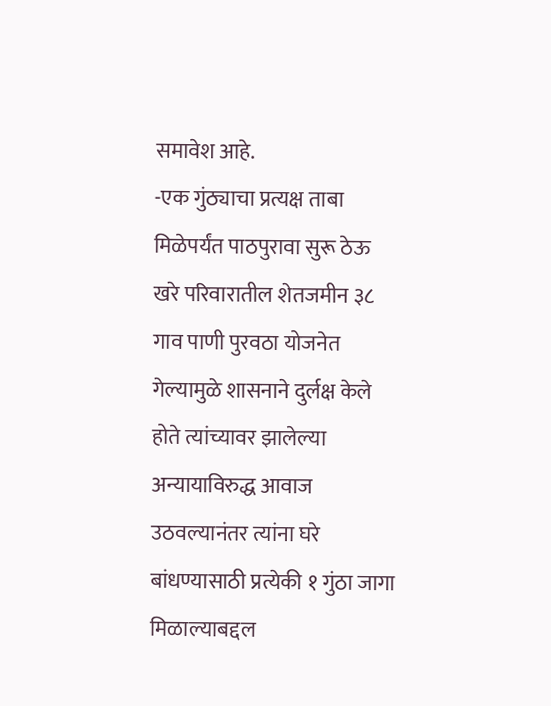समावेश आहे.
-एक गुंठ्याचा प्रत्यक्ष ताबा मिळेपर्यंत पाठपुरावा सुरू ठेऊ
खरे परिवारातील शेतजमीन ३८ गाव पाणी पुरवठा योजनेत गेल्यामुळे शासनाने दुर्लक्ष केले होते त्यांच्यावर झालेल्या अन्यायाविरुद्ध आवाज उठवल्यानंतर त्यांना घरे बांधण्यासाठी प्रत्येकी १ गुंठा जागा मिळाल्याबद्दल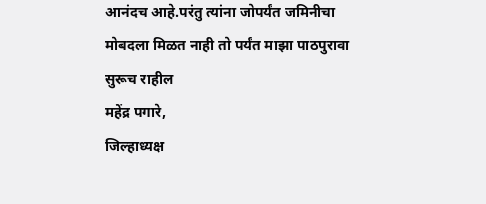आनंदच आहे.परंतु त्यांना जोपर्यंत जमिनीचा मोबदला मिळत नाही तो पर्यंत माझा पाठपुरावा सुरूच राहील
महेंद्र पगारे,
जिल्हाध्यक्ष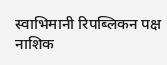स्वाभिमानी रिपब्लिकन पक्ष नाशिक